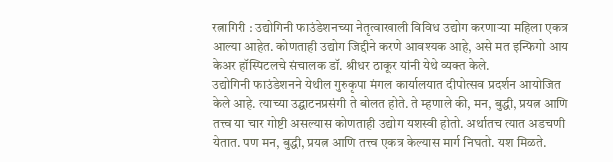रत्नागिरी : उद्योगिनी फाउंडेशनच्या नेतृत्वाखाली विविध उद्योग करणाऱ्या महिला एकत्र आल्या आहेत. कोणताही उद्योग जिद्दीने करणे आवश्यक आहे, असे मत इन्फिगो आय केअर हॉस्पिटलचे संचालक डॉ. श्रीधर ठाकूर यांनी येथे व्यक्त केले.
उद्योगिनी फाउंडेशनने येथील गुरुकृपा मंगल कार्यालयात दीपोत्सव प्रदर्शन आयोजित केले आहे. त्याच्या उद्घाटनप्रसंगी ते बोलत होते. ते म्हणाले की, मन, बुद्धी, प्रयत्न आणि तत्त्व या चार गोष्टी असल्यास कोणताही उद्योग यशस्वी होतो. अर्थातच त्यात अडचणी येतात. पण मन, बुद्धी, प्रयत्न आणि तत्त्व एकत्र केल्यास मार्ग निघतो. यश मिळते.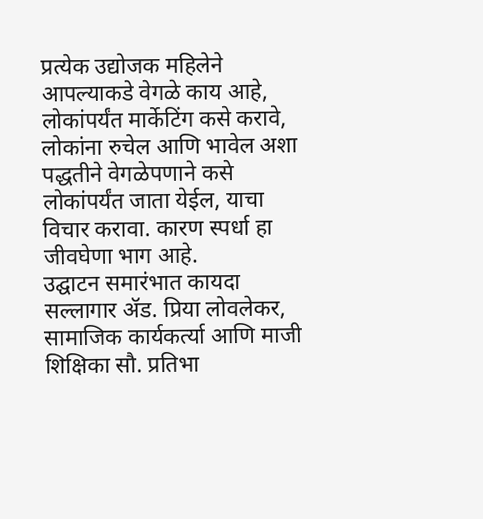प्रत्येक उद्योजक महिलेने आपल्याकडे वेगळे काय आहे, लोकांपर्यंत मार्केटिंग कसे करावे, लोकांना रुचेल आणि भावेल अशा पद्धतीने वेगळेपणाने कसे लोकांपर्यंत जाता येईल, याचा विचार करावा. कारण स्पर्धा हा जीवघेणा भाग आहे.
उद्घाटन समारंभात कायदा सल्लागार ॲड. प्रिया लोवलेकर, सामाजिक कार्यकर्त्या आणि माजी शिक्षिका सौ. प्रतिभा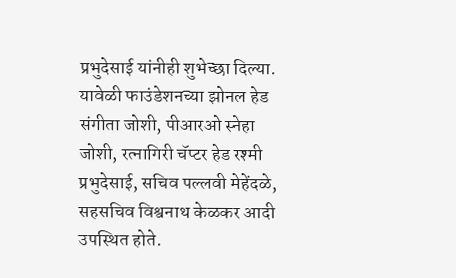प्रभुदेसाई यांनीही शुभेच्छा दिल्या.
यावेळी फाउंडेशनच्या झोनल हेड संगीता जोशी, पीआरओ स्नेहा जोशी, रत्नागिरी चॅप्टर हेड रश्मी प्रभुदेसाई, सचिव पल्लवी मेहेंदळे, सहसचिव विश्वनाथ केळकर आदी उपस्थित होते.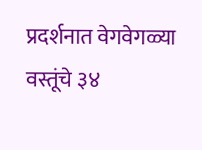प्रदर्शनात वेगवेगळ्या वस्तूंचे ३४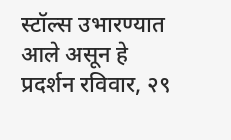स्टॉल्स उभारण्यात आले असून हे प्रदर्शन रविवार, २९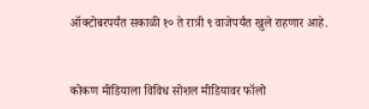ऑक्टोबरपर्यंत सकाळी १० ते रात्री ९ वाजेपर्यंत खुले राहणार आहे.


कोकण मीडियाला विविध सोशल मीडियावर फॉलो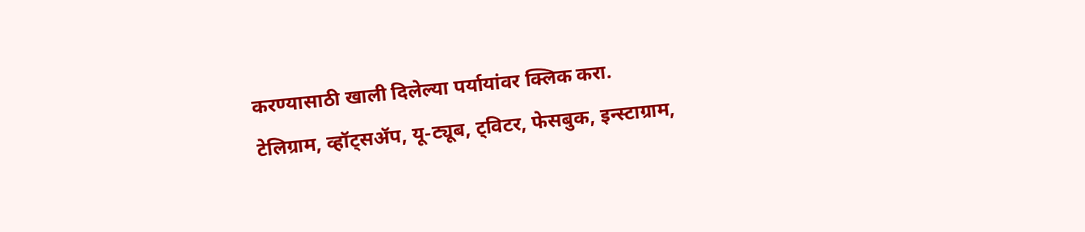करण्यासाठी खाली दिलेल्या पर्यायांवर क्लिक करा.
टेलिग्राम, व्हॉट्सॲप, यू-ट्यूब, ट्विटर, फेसबुक, इन्स्टाग्राम,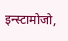इन्स्टामोजो,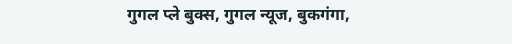गुगल प्ले बुक्स, गुगल न्यूज, बुकगंगा,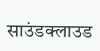साउंडक्लाउड